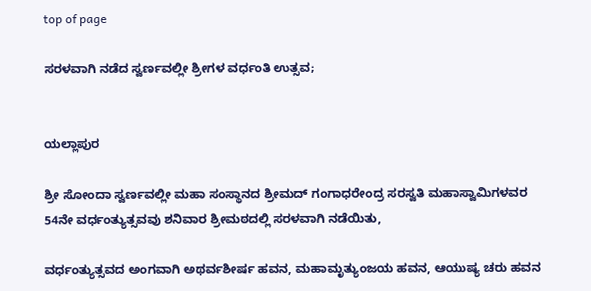top of page

ಸರಳವಾಗಿ ನಡೆದ ಸ್ವರ್ಣವಲ್ಲೀ ಶ್ರೀಗಳ ವರ್ಧಂತಿ ಉತ್ಸವ;


ಯಲ್ಲಾಪುರ

ಶ್ರೀ ಸೋಂದಾ ಸ್ವರ್ಣವಲ್ಲೀ ಮಹಾ ಸಂಸ್ಥಾನದ ಶ್ರೀಮದ್ ಗಂಗಾಧರೇಂದ್ರ ಸರಸ್ವತಿ ಮಹಾಸ್ವಾಮಿಗಳವರ 54ನೇ ವರ್ಧಂತ್ಯುತ್ಸವವು ಶನಿವಾರ ಶ್ರೀಮಠದಲ್ಲಿ ಸರಳವಾಗಿ ನಡೆಯಿತು,

ವರ್ಧಂತ್ಯುತ್ಸವದ ಅಂಗವಾಗಿ ಅಥರ್ವಶೀರ್ಷ ಹವನ, ಮಹಾಮೃತ್ಯುಂಜಯ ಹವನ, ಆಯುಷ್ಯ ಚರು ಹವನ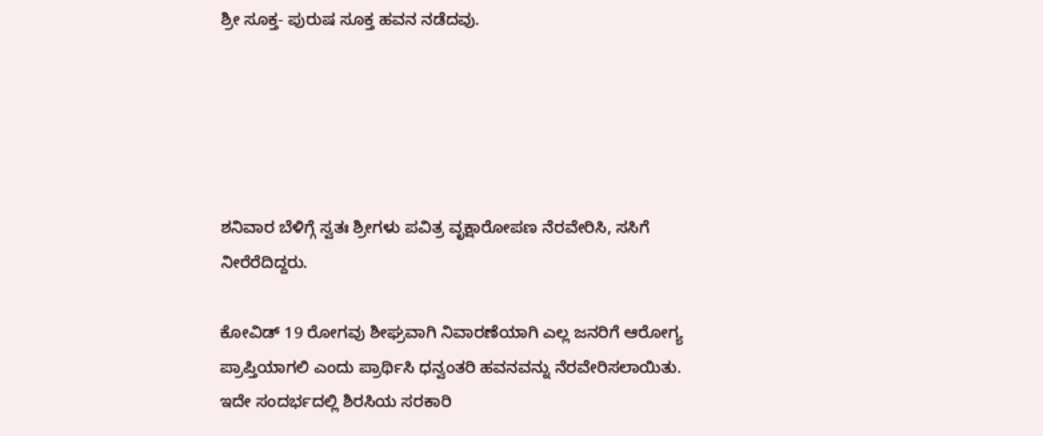ಶ್ರೀ ಸೂಕ್ತ- ಪುರುಷ ಸೂಕ್ತ ಹವನ ನಡೆದವು.





ಶನಿವಾರ ಬೆಳಿಗ್ಗೆ ಸ್ವತಃ ಶ್ರೀಗಳು ಪವಿತ್ರ ವೃಕ್ಷಾರೋಪಣ ನೆರವೇರಿಸಿ, ಸಸಿಗೆ ನೀರೆರೆದಿದ್ದರು.

ಕೋವಿಡ್ 19 ರೋಗವು ಶೀಘ್ರವಾಗಿ ನಿವಾರಣೆಯಾಗಿ ಎಲ್ಲ ಜನರಿಗೆ ಆರೋಗ್ಯ ಪ್ರಾಪ್ತಿಯಾಗಲಿ ಎಂದು ಪ್ರಾರ್ಥಿಸಿ ಧನ್ವಂತರಿ ಹವನವನ್ನು ನೆರವೇರಿಸಲಾಯಿತು. ಇದೇ ಸಂದರ್ಭದಲ್ಲಿ ಶಿರಸಿಯ ಸರಕಾರಿ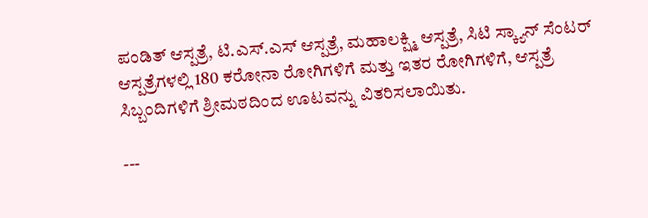ಪಂಡಿತ್ ಆಸ್ಪತ್ರೆ, ಟಿ.ಎಸ್.ಎಸ್ ಆಸ್ಪತ್ರೆ, ಮಹಾಲಕ್ಷ್ಮಿ ಆಸ್ಪತ್ರೆ, ಸಿಟಿ ಸ್ಕ್ಯಾನ್ ಸೆಂಟರ್ ಆಸ್ಪತ್ರೆಗಳಲ್ಲಿ 180 ಕರೋನಾ ರೋಗಿಗಳಿಗೆ ಮತ್ತು ಇತರ ರೋಗಿಗಳಿಗೆ, ಆಸ್ಪತ್ರೆ ಸಿಬ್ಬಂದಿಗಳಿಗೆ ಶ್ರೀಮಠದಿಂದ ಊಟವನ್ನು ವಿತರಿಸಲಾಯಿತು.

---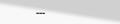---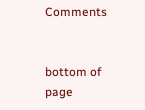Comments


bottom of page